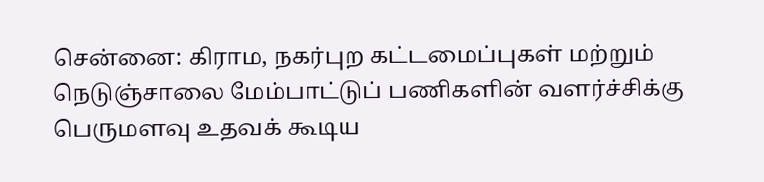சென்னை: கிராம, நகர்புற கட்டமைப்புகள் மற்றும் நெடுஞ்சாலை மேம்பாட்டுப் பணிகளின் வளர்ச்சிக்கு பெருமளவு உதவக் கூடிய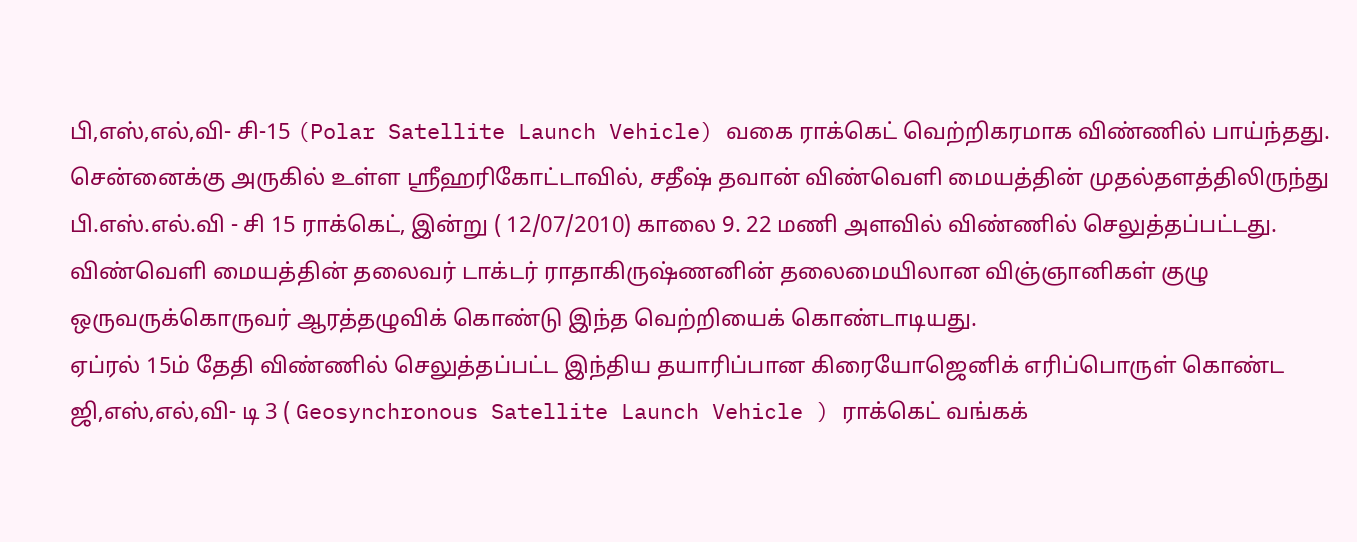பி,எஸ்,எல்,வி- சி-15 (Polar Satellite Launch Vehicle) வகை ராக்கெட் வெற்றிகரமாக விண்ணில் பாய்ந்தது. சென்னைக்கு அருகில் உள்ள ஸ்ரீஹரிகோட்டாவில், சதீஷ் தவான் விண்வெளி மையத்தின் முதல்தளத்திலிருந்து பி.எஸ்.எல்.வி - சி 15 ராக்கெட், இன்று ( 12/07/2010) காலை 9. 22 மணி அளவில் விண்ணில் செலுத்தப்பட்டது.
விண்வெளி மையத்தின் தலைவர் டாக்டர் ராதாகிருஷ்ணனின் தலைமையிலான விஞ்ஞானிகள் குழு ஒருவருக்கொருவர் ஆரத்தழுவிக் கொண்டு இந்த வெற்றியைக் கொண்டாடியது.
ஏப்ரல் 15ம் தேதி விண்ணில் செலுத்தப்பட்ட இந்திய தயாரிப்பான கிரையோஜெனிக் எரிப்பொருள் கொண்ட ஜி,எஸ்,எல்,வி- டி 3 ( Geosynchronous Satellite Launch Vehicle ) ராக்கெட் வங்கக்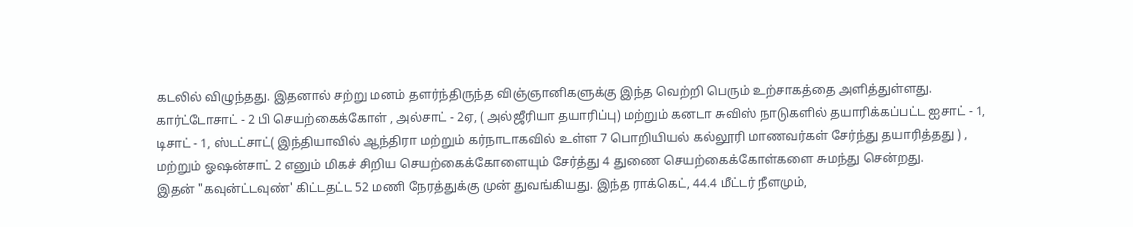கடலில் விழுந்தது. இதனால் சற்று மனம் தளர்ந்திருந்த விஞ்ஞானிகளுக்கு இந்த வெற்றி பெரும் உற்சாகத்தை அளித்துள்ளது.
கார்ட்டோசாட் - 2 பி செயற்கைக்கோள் , அல்சாட் - 2ஏ, ( அல்ஜீரியா தயாரிப்பு) மற்றும் கனடா சுவிஸ் நாடுகளில் தயாரிக்கப்பட்ட ஐசாட் - 1, டிசாட் - 1, ஸ்டட்சாட்( இந்தியாவில் ஆந்திரா மற்றும் கர்நாடாகவில் உள்ள 7 பொறியியல் கல்லூரி மாணவர்கள் சேர்ந்து தயாரித்தது ) , மற்றும் ஓஷன்சாட் 2 எனும் மிகச் சிறிய செயற்கைக்கோளையும் சேர்த்து 4 துணை செயற்கைக்கோள்களை சுமந்து சென்றது.
இதன் "கவுன்ட்டவுண்' கிட்டதட்ட 52 மணி நேரத்துக்கு முன் துவங்கியது. இந்த ராக்கெட், 44.4 மீட்டர் நீளமும்,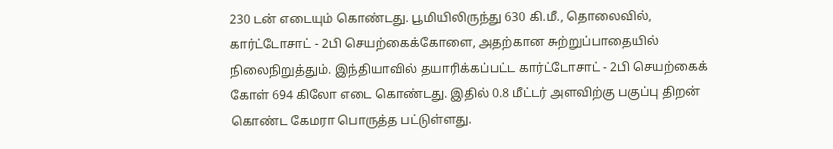230 டன் எடையும் கொண்டது. பூமியிலிருந்து 630 கி.மீ., தொலைவில், கார்ட்டோசாட் - 2பி செயற்கைக்கோளை, அதற்கான சுற்றுப்பாதையில் நிலைநிறுத்தும். இந்தியாவில் தயாரிக்கப்பட்ட கார்ட்டோசாட் - 2பி செயற்கைக் கோள் 694 கிலோ எடை கொண்டது. இதில் 0.8 மீட்டர் அளவிற்கு பகுப்பு திறன் கொண்ட கேமரா பொருத்த பட்டுள்ளது.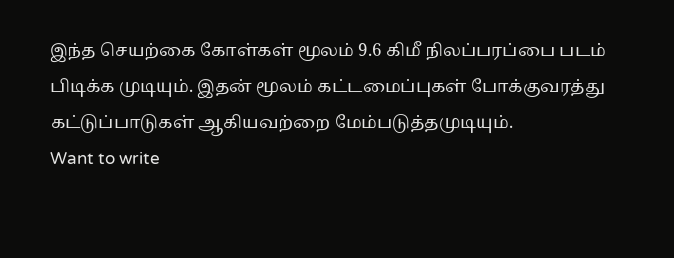இந்த செயற்கை கோள்கள் மூலம் 9.6 கிமீ நிலப்பரப்பை படம் பிடிக்க முடியும். இதன் மூலம் கட்டமைப்புகள் போக்குவரத்து கட்டுப்பாடுகள் ஆகியவற்றை மேம்படுத்தமுடியும்.
Want to write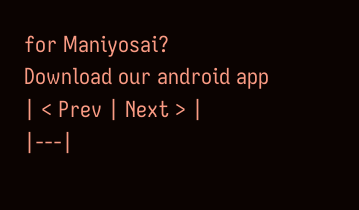for Maniyosai?
Download our android app
| < Prev | Next > |
|---|